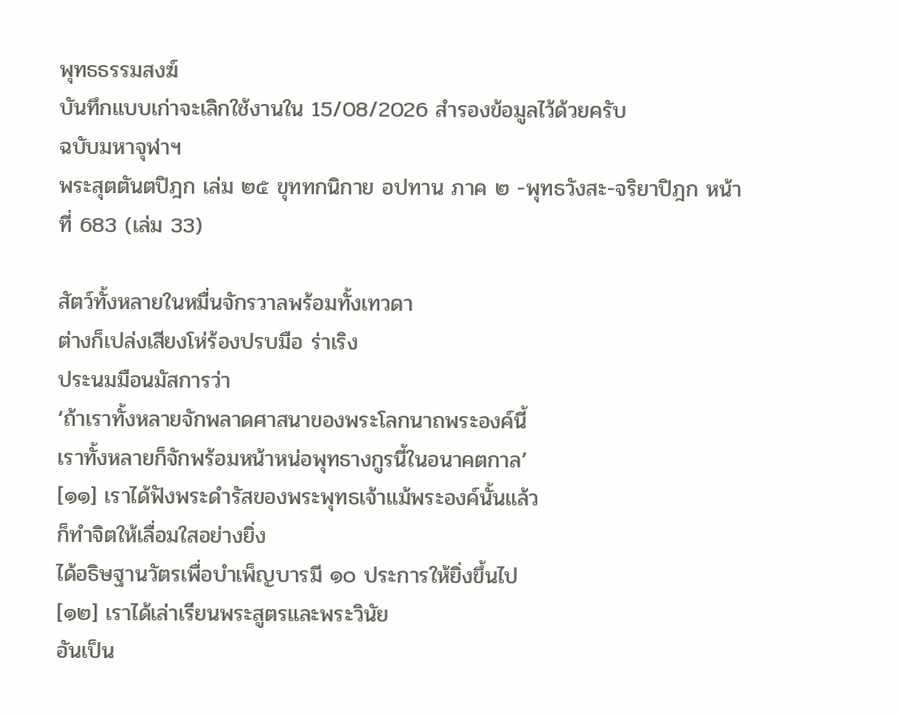พุทธธรรมสงฆ์
บันทึกแบบเก่าจะเลิกใช้งานใน 15/08/2026 สํารองข้อมูลไว้ด้วยครับ
ฉบับมหาจุฬาฯ
พระสุตตันตปิฎก เล่ม ๒๕ ขุททกนิกาย อปทาน ภาค ๒ -พุทธวังสะ-จริยาปิฎก หน้าที่ 683 (เล่ม 33)

สัตว์ทั้งหลายในหมื่นจักรวาลพร้อมทั้งเทวดา
ต่างก็เปล่งเสียงโห่ร้องปรบมือ ร่าเริง
ประนมมือนมัสการว่า
‘ถ้าเราทั้งหลายจักพลาดศาสนาของพระโลกนาถพระองค์นี้
เราทั้งหลายก็จักพร้อมหน้าหน่อพุทธางกูรนี้ในอนาคตกาล’
[๑๑] เราได้ฟังพระดำรัสของพระพุทธเจ้าแม้พระองค์นั้นแล้ว
ก็ทำจิตให้เลื่อมใสอย่างยิ่ง
ได้อธิษฐานวัตรเพื่อบำเพ็ญบารมี ๑๐ ประการให้ยิ่งขึ้นไป
[๑๒] เราได้เล่าเรียนพระสูตรและพระวินัย
อันเป็น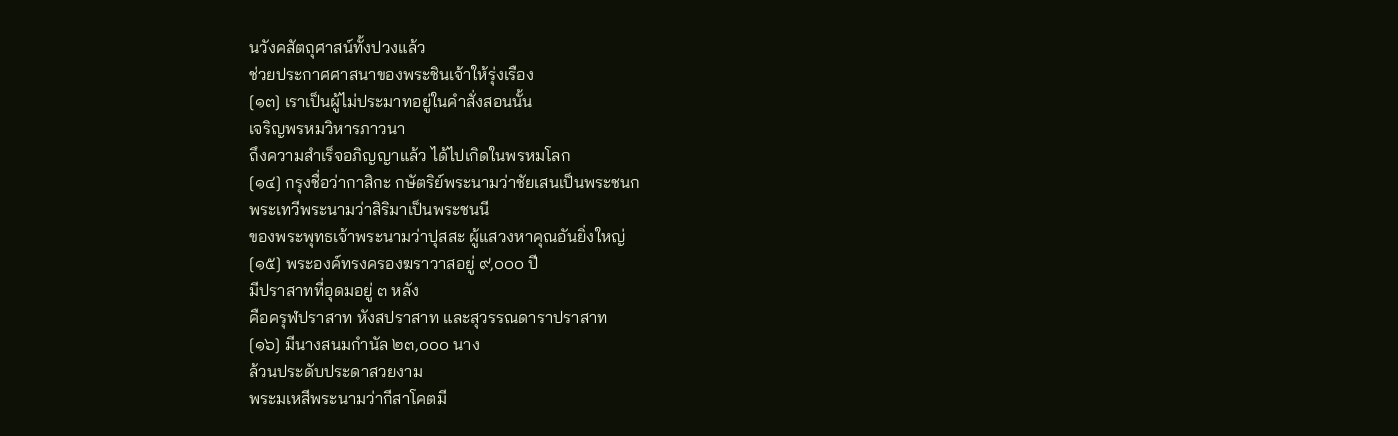นวังคสัตถุศาสน์ทั้งปวงแล้ว
ช่วยประกาศศาสนาของพระชินเจ้าให้รุ่งเรือง
[๑๓] เราเป็นผู้ไม่ประมาทอยู่ในคำสั่งสอนนั้น
เจริญพรหมวิหารภาวนา
ถึงความสำเร็จอภิญญาแล้ว ได้ไปเกิดในพรหมโลก
[๑๔] กรุงชื่อว่ากาสิกะ กษัตริย์พระนามว่าชัยเสนเป็นพระชนก
พระเทวีพระนามว่าสิริมาเป็นพระชนนี
ของพระพุทธเจ้าพระนามว่าปุสสะ ผู้แสวงหาคุณอันยิ่งใหญ่
[๑๕] พระองค์ทรงครองฆราวาสอยู่ ๙,๐๐๐ ปี
มีปราสาทที่อุดมอยู่ ๓ หลัง
คือครุฬปราสาท หังสปราสาท และสุวรรณดาราปราสาท
[๑๖] มีนางสนมกำนัล ๒๓,๐๐๐ นาง
ล้วนประดับประดาสวยงาม
พระมเหสีพระนามว่ากีสาโคตมี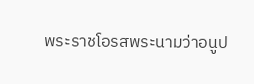พระราชโอรสพระนามว่าอนูป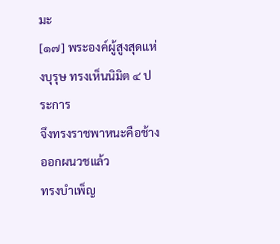มะ
[๑๗] พระองค์ผู้สูงสุดแห่งบุรุษ ทรงเห็นนิมิต ๔ ประการ
จึงทรงราชพาหนะคือช้างออกผนวชแล้ว
ทรงบำเพ็ญ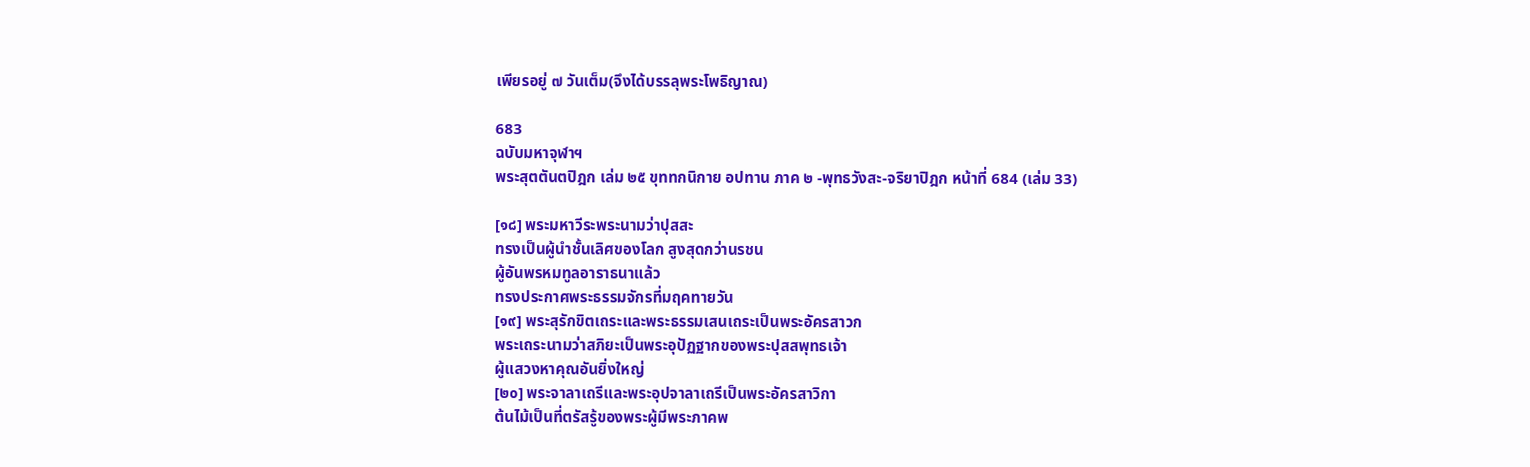เพียรอยู่ ๗ วันเต็ม(จึงได้บรรลุพระโพธิญาณ)

683
ฉบับมหาจุฬาฯ
พระสุตตันตปิฎก เล่ม ๒๕ ขุททกนิกาย อปทาน ภาค ๒ -พุทธวังสะ-จริยาปิฎก หน้าที่ 684 (เล่ม 33)

[๑๘] พระมหาวีระพระนามว่าปุสสะ
ทรงเป็นผู้นำชั้นเลิศของโลก สูงสุดกว่านรชน
ผู้อันพรหมทูลอาราธนาแล้ว
ทรงประกาศพระธรรมจักรที่มฤคทายวัน
[๑๙] พระสุรักขิตเถระและพระธรรมเสนเถระเป็นพระอัครสาวก
พระเถระนามว่าสภิยะเป็นพระอุปัฏฐากของพระปุสสพุทธเจ้า
ผู้แสวงหาคุณอันยิ่งใหญ่
[๒๐] พระจาลาเถรีและพระอุปจาลาเถรีเป็นพระอัครสาวิกา
ต้นไม้เป็นที่ตรัสรู้ของพระผู้มีพระภาคพ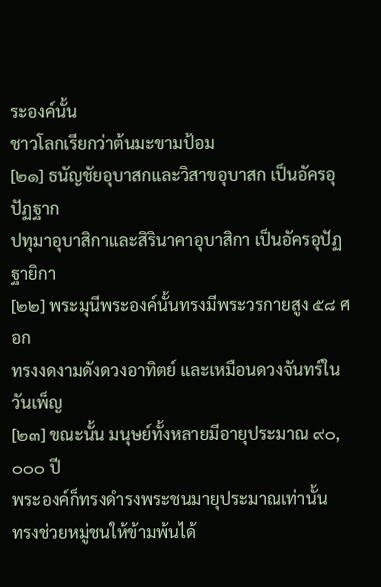ระองค์นั้น
ชาวโลกเรียกว่าต้นมะขามป้อม
[๒๑] ธนัญชัยอุบาสกและวิสาขอุบาสก เป็นอัครอุปัฏฐาก
ปทุมาอุบาสิกาและสิรินาคาอุบาสิกา เป็นอัครอุปัฏฐายิกา
[๒๒] พระมุนีพระองค์นั้นทรงมีพระวรกายสูง ๕๘ ศอก
ทรงงดงามดังดวงอาทิตย์ และเหมือนดวงจันทร์ในวันเพ็ญ
[๒๓] ขณะนั้น มนุษย์ทั้งหลายมีอายุประมาณ ๙๐,๐๐๐ ปี
พระองค์ก็ทรงดำรงพระชนมายุประมาณเท่านั้น
ทรงช่วยหมู่ชนให้ข้ามพ้นได้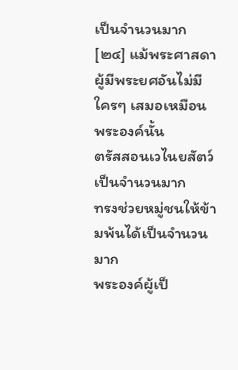เป็นจำนวนมาก
[๒๔] แม้พระศาสดาผู้มีพระยศอันไม่มีใครๆ เสมอเหมือนพระองค์นั้น
ตรัสสอนเวไนยสัตว์เป็นจำนวนมาก
ทรงช่วยหมู่ชนให้ข้ามพ้นได้เป็นจำนวนมาก
พระองค์ผู้เป็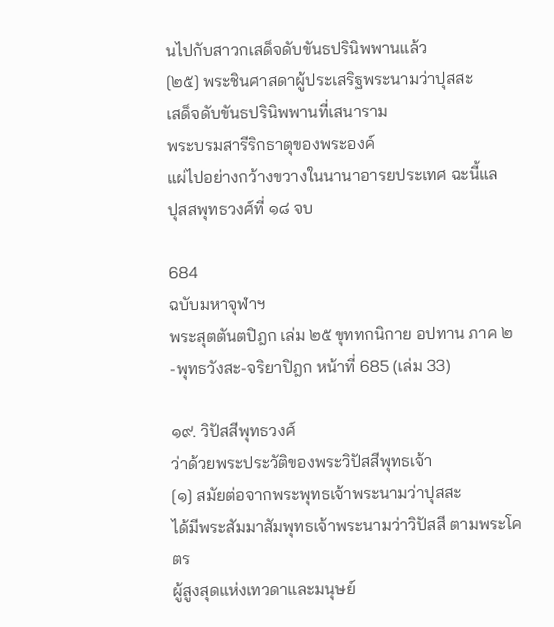นไปกับสาวกเสด็จดับขันธปรินิพพานแล้ว
[๒๕] พระชินศาสดาผู้ประเสริฐพระนามว่าปุสสะ
เสด็จดับขันธปรินิพพานที่เสนาราม
พระบรมสารีริกธาตุของพระองค์
แผ่ไปอย่างกว้างขวางในนานาอารยประเทศ ฉะนี้แล
ปุสสพุทธวงศ์ที่ ๑๘ จบ

684
ฉบับมหาจุฬาฯ
พระสุตตันตปิฎก เล่ม ๒๕ ขุททกนิกาย อปทาน ภาค ๒ -พุทธวังสะ-จริยาปิฎก หน้าที่ 685 (เล่ม 33)

๑๙. วิปัสสีพุทธวงศ์
ว่าด้วยพระประวัติของพระวิปัสสีพุทธเจ้า
[๑] สมัยต่อจากพระพุทธเจ้าพระนามว่าปุสสะ
ได้มีพระสัมมาสัมพุทธเจ้าพระนามว่าวิปัสสี ตามพระโคตร
ผู้สูงสุดแห่งเทวดาและมนุษย์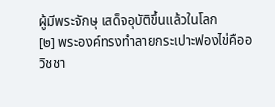ผู้มีพระจักษุ เสด็จอุบัติขึ้นแล้วในโลก
[๒] พระองค์ทรงทำลายกระเปาะฟองไข่คืออวิชชา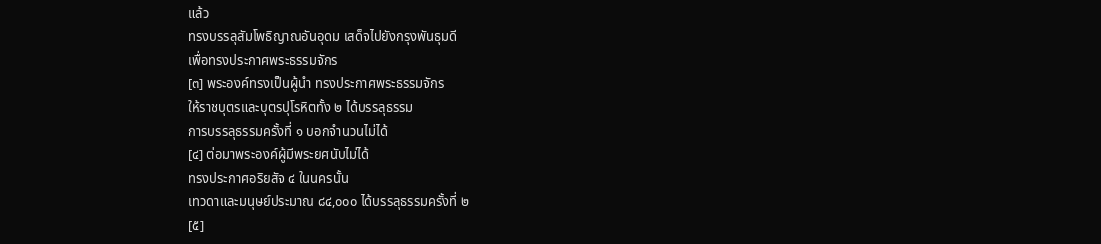แล้ว
ทรงบรรลุสัมโพธิญาณอันอุดม เสด็จไปยังกรุงพันธุมดี
เพื่อทรงประกาศพระธรรมจักร
[๓] พระองค์ทรงเป็นผู้นำ ทรงประกาศพระธรรมจักร
ให้ราชบุตรและบุตรปุโรหิตทั้ง ๒ ได้บรรลุธรรม
การบรรลุธรรมครั้งที่ ๑ บอกจำนวนไม่ได้
[๔] ต่อมาพระองค์ผู้มีพระยศนับไม่ได้
ทรงประกาศอริยสัจ ๔ ในนครนั้น
เทวดาและมนุษย์ประมาณ ๘๔,๐๐๐ ได้บรรลุธรรมครั้งที่ ๒
[๕]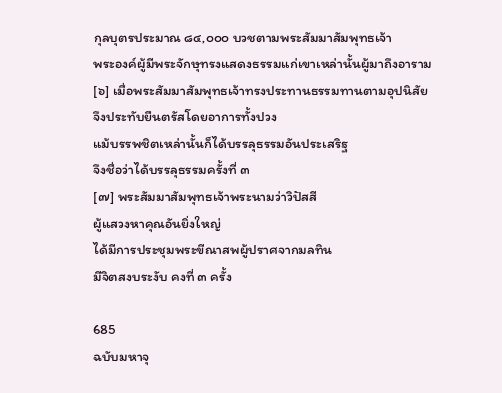กุลบุตรประมาณ ๘๔,๐๐๐ บวชตามพระสัมมาสัมพุทธเจ้า
พระองค์ผู้มีพระจักษุทรงแสดงธรรมแก่เขาเหล่านั้นผู้มาถึงอาราม
[๖] เมื่อพระสัมมาสัมพุทธเจ้าทรงประทานธรรมทานตามอุปนิสัย
จึงประทับยืนตรัสโดยอาการทั้งปวง
แม้บรรพชิตเหล่านั้นก็ได้บรรลุธรรมอันประเสริฐ
จึงชื่อว่าได้บรรลุธรรมครั้งที่ ๓
[๗] พระสัมมาสัมพุทธเจ้าพระนามว่าวิปัสสี
ผู้แสวงหาคุณอันยิ่งใหญ่
ได้มีการประชุมพระขีณาสพผู้ปราศจากมลทิน
มีจิตสงบระงับ คงที่ ๓ ครั้ง

685
ฉบับมหาจุ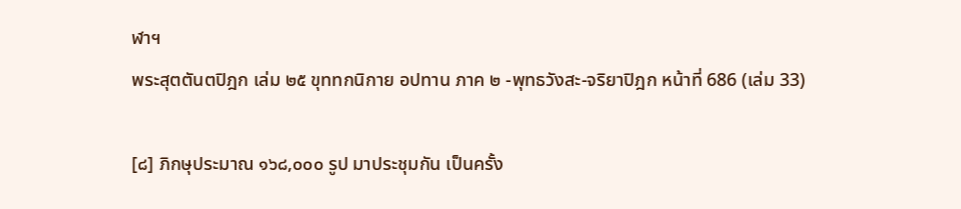ฬาฯ
พระสุตตันตปิฎก เล่ม ๒๕ ขุททกนิกาย อปทาน ภาค ๒ -พุทธวังสะ-จริยาปิฎก หน้าที่ 686 (เล่ม 33)

[๘] ภิกษุประมาณ ๑๖๘,๐๐๐ รูป มาประชุมกัน เป็นครั้ง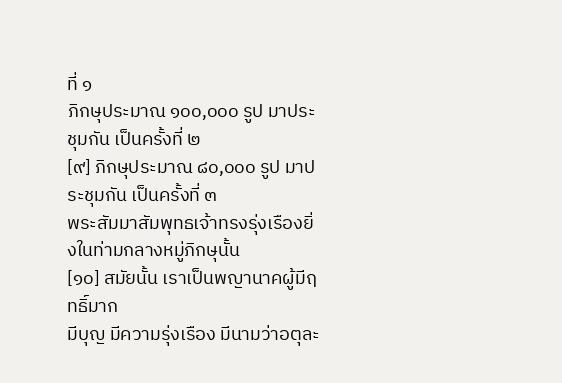ที่ ๑
ภิกษุประมาณ ๑๐๐,๐๐๐ รูป มาประชุมกัน เป็นครั้งที่ ๒
[๙] ภิกษุประมาณ ๘๐,๐๐๐ รูป มาประชุมกัน เป็นครั้งที่ ๓
พระสัมมาสัมพุทธเจ้าทรงรุ่งเรืองยิ่งในท่ามกลางหมู่ภิกษุนั้น
[๑๐] สมัยนั้น เราเป็นพญานาคผู้มีฤทธิ์มาก
มีบุญ มีความรุ่งเรือง มีนามว่าอตุละ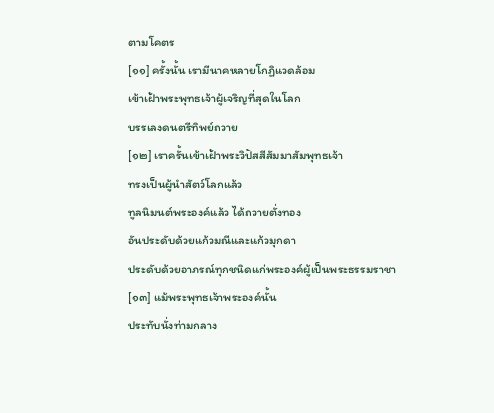ตามโคตร
[๑๑] ครั้งนั้น เรามีนาคหลายโกฏิแวดล้อม
เข้าเฝ้าพระพุทธเจ้าผู้เจริญที่สุดในโลก
บรรเลงดนตรีทิพย์ถวาย
[๑๒] เราครั้นเข้าเฝ้าพระวิปัสสีสัมมาสัมพุทธเจ้า
ทรงเป็นผู้นำสัตว์โลกแล้ว
ทูลนิมนต์พระองค์แล้ว ได้ถวายตั่งทอง
อันประดับด้วยแก้วมณีและแก้วมุกดา
ประดับด้วยอาภรณ์ทุกชนิดแก่พระองค์ผู้เป็นพระธรรมราชา
[๑๓] แม้พระพุทธเจ้าพระองค์นั้น
ประทับนั่งท่ามกลาง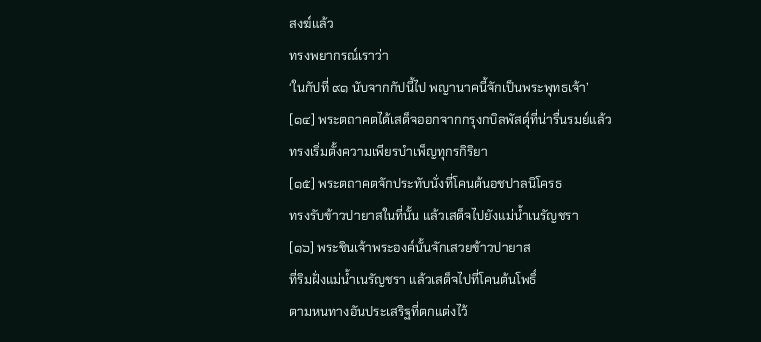สงฆ์แล้ว
ทรงพยากรณ์เราว่า
‘ในกัปที่ ๙๑ นับจากกัปนี้ไป พญานาคนี้จักเป็นพระพุทธเจ้า’
[๑๔] พระตถาคตได้เสด็จออกจากกรุงกบิลพัสดุ์ที่น่ารื่นรมย์แล้ว
ทรงเริ่มตั้งความเพียรบำเพ็ญทุกรกิริยา
[๑๕] พระตถาคตจักประทับนั่งที่โคนต้นอชปาลนิโครธ
ทรงรับข้าวปายาสในที่นั้น แล้วเสด็จไปยังแม่น้ำเนรัญชรา
[๑๖] พระชินเจ้าพระองค์นั้นจักเสวยข้าวปายาส
ที่ริมฝั่งแม่น้ำเนรัญชรา แล้วเสด็จไปที่โคนต้นโพธิ์
ตามหนทางอันประเสริฐที่ตกแต่งไว้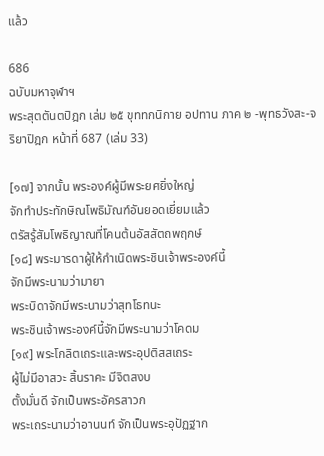แล้ว

686
ฉบับมหาจุฬาฯ
พระสุตตันตปิฎก เล่ม ๒๕ ขุททกนิกาย อปทาน ภาค ๒ -พุทธวังสะ-จริยาปิฎก หน้าที่ 687 (เล่ม 33)

[๑๗] จากนั้น พระองค์ผู้มีพระยศยิ่งใหญ่
จักทำประทักษิณโพธิมัณฑ์อันยอดเยี่ยมแล้ว
ตรัสรู้สัมโพธิญาณที่โคนต้นอัสสัตถพฤกษ์
[๑๘] พระมารดาผู้ให้กำเนิดพระชินเจ้าพระองค์นี้
จักมีพระนามว่ามายา
พระบิดาจักมีพระนามว่าสุทโธทนะ
พระชินเจ้าพระองค์นี้จักมีพระนามว่าโคดม
[๑๙] พระโกลิตเถระและพระอุปติสสเถระ
ผู้ไม่มีอาสวะ สิ้นราคะ มีจิตสงบ
ตั้งมั่นดี จักเป็นพระอัครสาวก
พระเถระนามว่าอานนท์ จักเป็นพระอุปัฏฐาก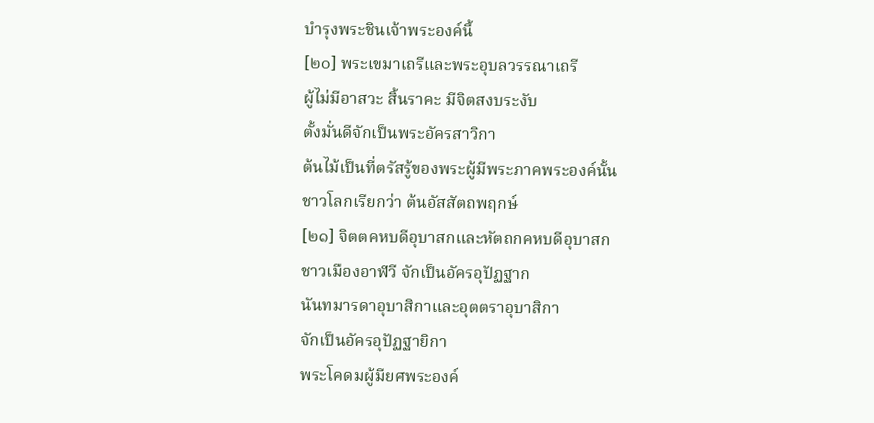บำรุงพระชินเจ้าพระองค์นี้
[๒๐] พระเขมาเถรีและพระอุบลวรรณาเถรี
ผู้ไม่มีอาสวะ สิ้นราคะ มีจิตสงบระงับ
ตั้งมั่นดีจักเป็นพระอัครสาวิกา
ต้นไม้เป็นที่ตรัสรู้ของพระผู้มีพระภาคพระองค์นั้น
ชาวโลกเรียกว่า ต้นอัสสัตถพฤกษ์
[๒๑] จิตตคหบดีอุบาสกและหัตถกคหบดีอุบาสก
ชาวเมืองอาฬวี จักเป็นอัครอุปัฏฐาก
นันทมารดาอุบาสิกาและอุตตราอุบาสิกา
จักเป็นอัครอุปัฏฐายิกา
พระโคดมผู้มียศพระองค์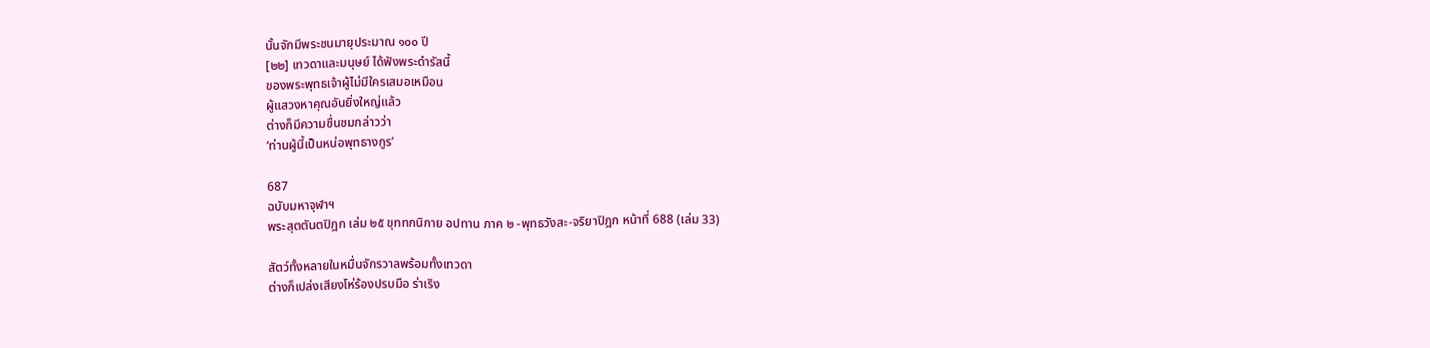นั้นจักมีพระชนมายุประมาณ ๑๐๐ ปี
[๒๒] เทวดาและมนุษย์ ได้ฟังพระดำรัสนี้
ของพระพุทธเจ้าผู้ไม่มีใครเสมอเหมือน
ผู้แสวงหาคุณอันยิ่งใหญ่แล้ว
ต่างก็มีความชื่นชมกล่าวว่า
‘ท่านผู้นี้เป็นหน่อพุทธางกูร’

687
ฉบับมหาจุฬาฯ
พระสุตตันตปิฎก เล่ม ๒๕ ขุททกนิกาย อปทาน ภาค ๒ -พุทธวังสะ-จริยาปิฎก หน้าที่ 688 (เล่ม 33)

สัตว์ทั้งหลายในหมื่นจักรวาลพร้อมทั้งเทวดา
ต่างก็เปล่งเสียงโห่ร้องปรบมือ ร่าเริง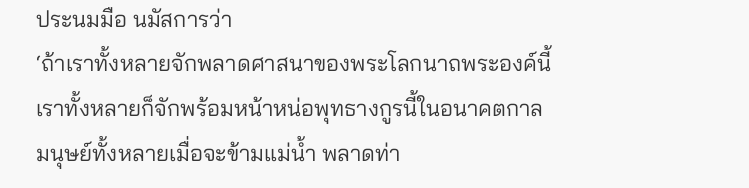ประนมมือ นมัสการว่า
‘ถ้าเราทั้งหลายจักพลาดศาสนาของพระโลกนาถพระองค์นี้
เราทั้งหลายก็จักพร้อมหน้าหน่อพุทธางกูรนี้ในอนาคตกาล
มนุษย์ทั้งหลายเมื่อจะข้ามแม่น้ำ พลาดท่า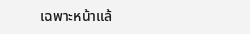เฉพาะหน้าแล้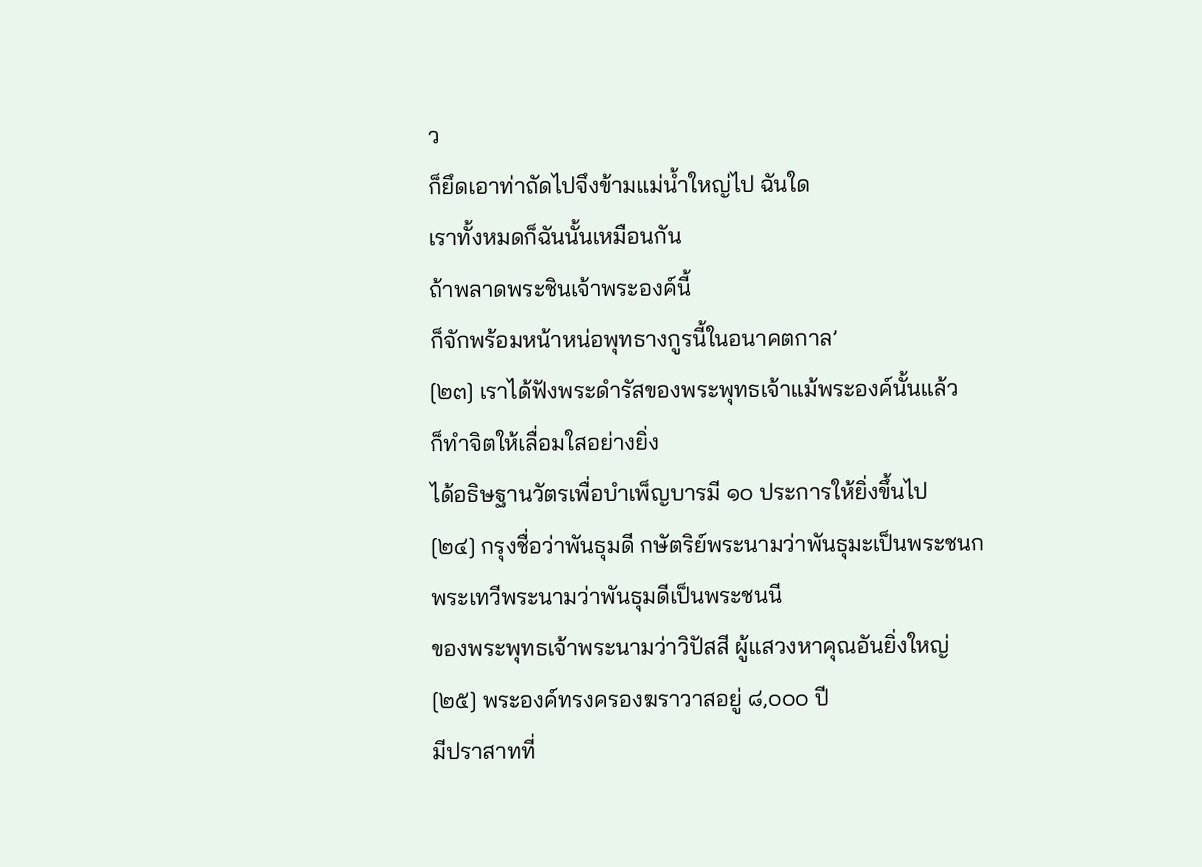ว
ก็ยึดเอาท่าถัดไปจึงข้ามแม่น้ำใหญ่ไป ฉันใด
เราทั้งหมดก็ฉันนั้นเหมือนกัน
ถ้าพลาดพระชินเจ้าพระองค์นี้
ก็จักพร้อมหน้าหน่อพุทธางกูรนี้ในอนาคตกาล’
[๒๓] เราได้ฟังพระดำรัสของพระพุทธเจ้าแม้พระองค์นั้นแล้ว
ก็ทำจิตให้เลื่อมใสอย่างยิ่ง
ได้อธิษฐานวัตรเพื่อบำเพ็ญบารมี ๑๐ ประการให้ยิ่งขึ้นไป
[๒๔] กรุงชื่อว่าพันธุมดี กษัตริย์พระนามว่าพันธุมะเป็นพระชนก
พระเทวีพระนามว่าพันธุมดีเป็นพระชนนี
ของพระพุทธเจ้าพระนามว่าวิปัสสี ผู้แสวงหาคุณอันยิ่งใหญ่
[๒๕] พระองค์ทรงครองฆราวาสอยู่ ๘,๐๐๐ ปี
มีปราสาทที่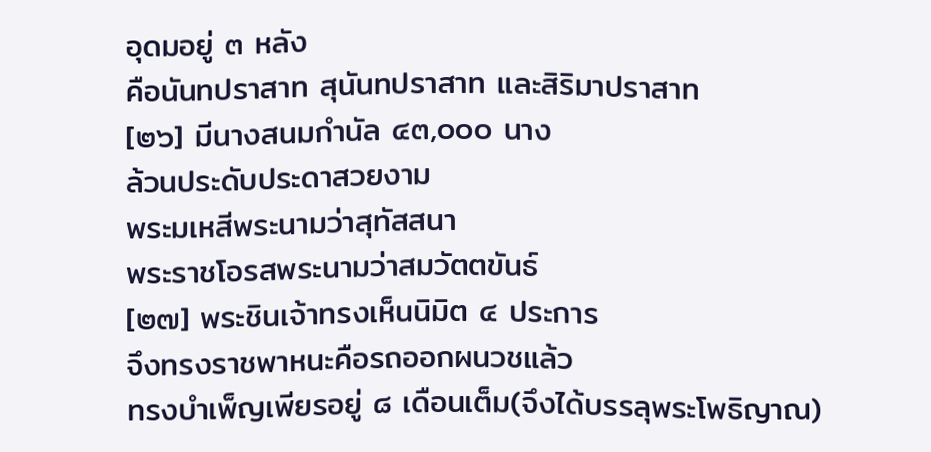อุดมอยู่ ๓ หลัง
คือนันทปราสาท สุนันทปราสาท และสิริมาปราสาท
[๒๖] มีนางสนมกำนัล ๔๓,๐๐๐ นาง
ล้วนประดับประดาสวยงาม
พระมเหสีพระนามว่าสุทัสสนา
พระราชโอรสพระนามว่าสมวัตตขันธ์
[๒๗] พระชินเจ้าทรงเห็นนิมิต ๔ ประการ
จึงทรงราชพาหนะคือรถออกผนวชแล้ว
ทรงบำเพ็ญเพียรอยู่ ๘ เดือนเต็ม(จึงได้บรรลุพระโพธิญาณ)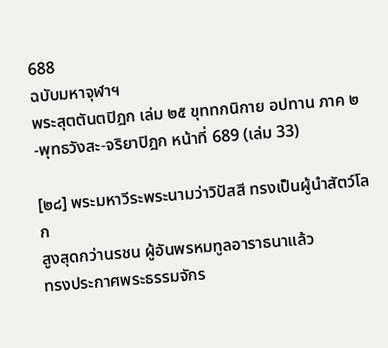688
ฉบับมหาจุฬาฯ
พระสุตตันตปิฎก เล่ม ๒๕ ขุททกนิกาย อปทาน ภาค ๒ -พุทธวังสะ-จริยาปิฎก หน้าที่ 689 (เล่ม 33)

[๒๘] พระมหาวีระพระนามว่าวิปัสสี ทรงเป็นผู้นำสัตว์โลก
สูงสุดกว่านรชน ผู้อันพรหมทูลอาราธนาแล้ว
ทรงประกาศพระธรรมจักร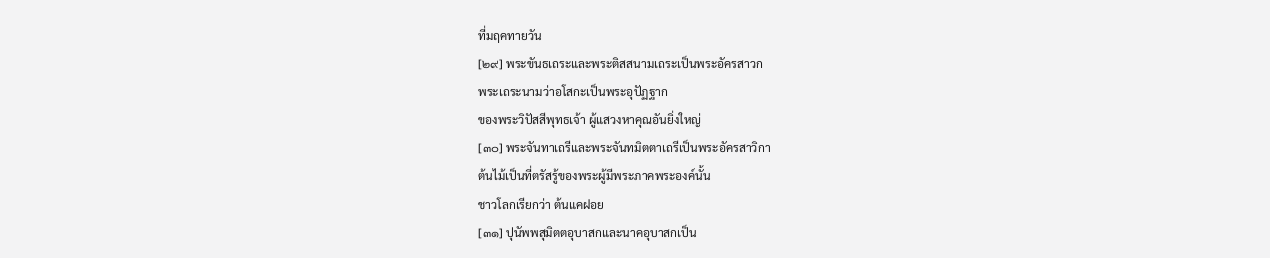ที่มฤคทายวัน
[๒๙] พระขันธเถระและพระติสสนามเถระเป็นพระอัครสาวก
พระเถระนามว่าอโสกะเป็นพระอุปัฏฐาก
ของพระวิปัสสีพุทธเจ้า ผู้แสวงหาคุณอันยิ่งใหญ่
[๓๐] พระจันทาเถรีและพระจันทมิตตาเถรีเป็นพระอัครสาวิกา
ต้นไม้เป็นที่ตรัสรู้ของพระผู้มีพระภาคพระองค์นั้น
ชาวโลกเรียกว่า ต้นแคฝอย
[๓๑] ปุนัพพสุมิตตอุบาสกและนาคอุบาสกเป็น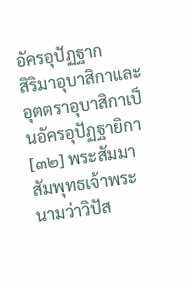อัครอุปัฏฐาก
สิริมาอุบาสิกาและอุตตราอุบาสิกาเป็นอัครอุปัฏฐายิกา
[๓๒] พระสัมมาสัมพุทธเจ้าพระนามว่าวิปัส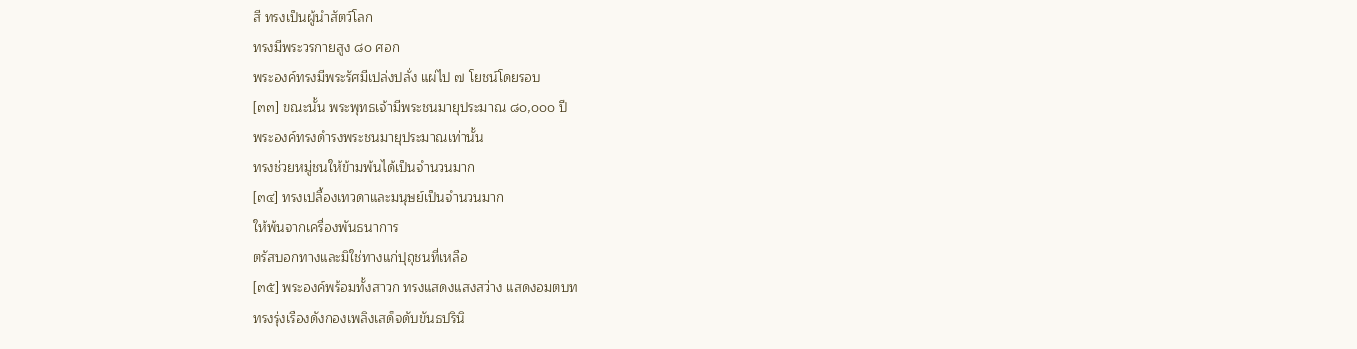สี ทรงเป็นผู้นำสัตว์โลก
ทรงมีพระวรกายสูง ๘๐ ศอก
พระองค์ทรงมีพระรัศมีเปล่งปลั่ง แผ่ไป ๗ โยชน์โดยรอบ
[๓๓] ขณะนั้น พระพุทธเจ้ามีพระชนมายุประมาณ ๘๐,๐๐๐ ปี
พระองค์ทรงดำรงพระชนมายุประมาณเท่านั้น
ทรงช่วยหมู่ชนให้ข้ามพ้นได้เป็นจำนวนมาก
[๓๔] ทรงเปลื้องเทวดาและมนุษย์เป็นจำนวนมาก
ให้พ้นจากเครื่องพันธนาการ
ตรัสบอกทางและมิใช่ทางแก่ปุถุชนที่เหลือ
[๓๕] พระองค์พร้อมทั้งสาวก ทรงแสดงแสงสว่าง แสดงอมตบท
ทรงรุ่งเรืองดังกองเพลิงเสด็จดับขันธปรินิ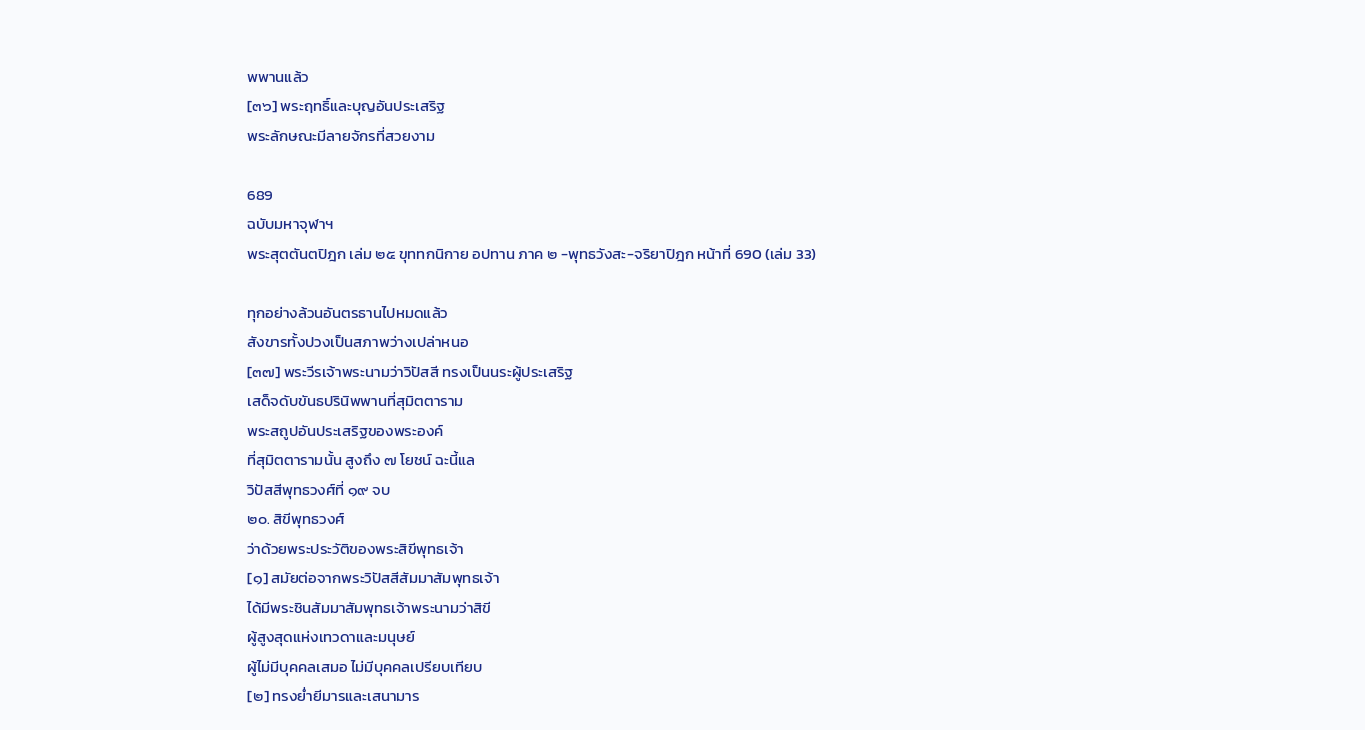พพานแล้ว
[๓๖] พระฤทธิ์และบุญอันประเสริฐ
พระลักษณะมีลายจักรที่สวยงาม

689
ฉบับมหาจุฬาฯ
พระสุตตันตปิฎก เล่ม ๒๕ ขุททกนิกาย อปทาน ภาค ๒ -พุทธวังสะ-จริยาปิฎก หน้าที่ 690 (เล่ม 33)

ทุกอย่างล้วนอันตรธานไปหมดแล้ว
สังขารทั้งปวงเป็นสภาพว่างเปล่าหนอ
[๓๗] พระวีรเจ้าพระนามว่าวิปัสสี ทรงเป็นนระผู้ประเสริฐ
เสด็จดับขันธปรินิพพานที่สุมิตตาราม
พระสถูปอันประเสริฐของพระองค์
ที่สุมิตตารามนั้น สูงถึง ๗ โยชน์ ฉะนี้แล
วิปัสสีพุทธวงศ์ที่ ๑๙ จบ
๒๐. สิขีพุทธวงศ์
ว่าด้วยพระประวัติของพระสิขีพุทธเจ้า
[๑] สมัยต่อจากพระวิปัสสีสัมมาสัมพุทธเจ้า
ได้มีพระชินสัมมาสัมพุทธเจ้าพระนามว่าสิขี
ผู้สูงสุดแห่งเทวดาและมนุษย์
ผู้ไม่มีบุคคลเสมอ ไม่มีบุคคลเปรียบเทียบ
[๒] ทรงย่ำยีมารและเสนามาร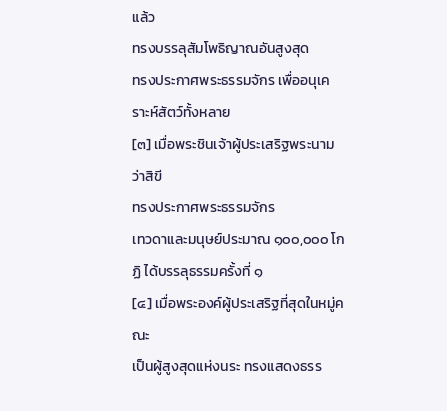แล้ว
ทรงบรรลุสัมโพธิญาณอันสูงสุด
ทรงประกาศพระธรรมจักร เพื่ออนุเคราะห์สัตว์ทั้งหลาย
[๓] เมื่อพระชินเจ้าผู้ประเสริฐพระนามว่าสิขี
ทรงประกาศพระธรรมจักร
เทวดาและมนุษย์ประมาณ ๑๐๐,๐๐๐ โกฏิ ได้บรรลุธรรมครั้งที่ ๑
[๔] เมื่อพระองค์ผู้ประเสริฐที่สุดในหมู่คณะ
เป็นผู้สูงสุดแห่งนระ ทรงแสดงธรร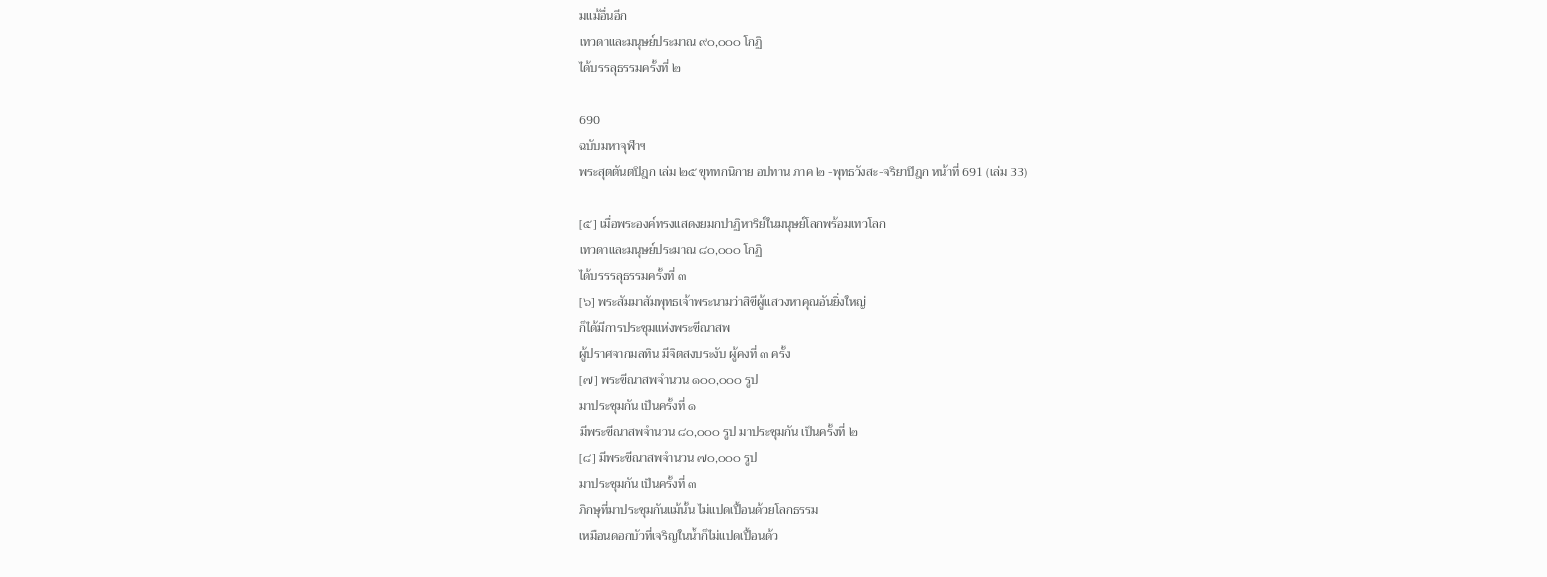มแม้อื่นอีก
เทวดาและมนุษย์ประมาณ ๙๐,๐๐๐ โกฏิ
ได้บรรลุธรรมครั้งที่ ๒

690
ฉบับมหาจุฬาฯ
พระสุตตันตปิฎก เล่ม ๒๕ ขุททกนิกาย อปทาน ภาค ๒ -พุทธวังสะ-จริยาปิฎก หน้าที่ 691 (เล่ม 33)

[๕] เมื่อพระองค์ทรงแสดงยมกปาฏิหาริย์ในมนุษย์โลกพร้อมเทวโลก
เทวดาและมนุษย์ประมาณ ๘๐,๐๐๐ โกฏิ
ได้บรรรลุธรรมครั้งที่ ๓
[๖] พระสัมมาสัมพุทธเจ้าพระนามว่าสิขีผู้แสวงหาคุณอันยิ่งใหญ่
ก็ได้มีการประชุมแห่งพระขีณาสพ
ผู้ปราศจากมลทิน มีจิตสงบระงับ ผู้คงที่ ๓ ครั้ง
[๗] พระขีณาสพจำนวน ๑๐๐,๐๐๐ รูป
มาประชุมกัน เป็นครั้งที่ ๑
มีพระขีณาสพจำนวน ๘๐,๐๐๐ รูป มาประชุมกัน เป็นครั้งที่ ๒
[๘] มีพระขีณาสพจำนวน ๗๐,๐๐๐ รูป
มาประชุมกัน เป็นครั้งที่ ๓
ภิกษุที่มาประชุมกันแม้นั้น ไม่แปดเปื้อนด้วยโลกธรรม
เหมือนดอกบัวที่เจริญในน้ำก็ไม่แปดเปื้อนด้ว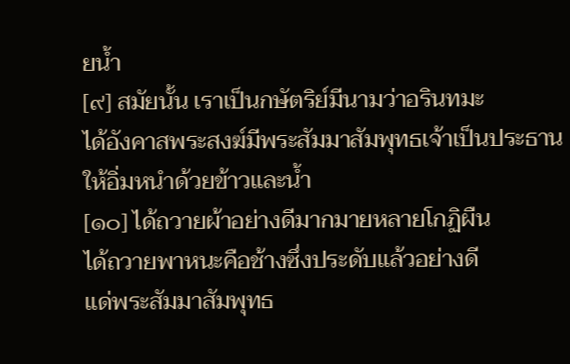ยน้ำ
[๙] สมัยนั้น เราเป็นกษัตริย์มีนามว่าอรินทมะ
ได้อังคาสพระสงฆ์มีพระสัมมาสัมพุทธเจ้าเป็นประธาน
ให้อิ่มหนำด้วยข้าวและน้ำ
[๑๐] ได้ถวายผ้าอย่างดีมากมายหลายโกฏิผืน
ได้ถวายพาหนะคือช้างซึ่งประดับแล้วอย่างดี
แด่พระสัมมาสัมพุทธ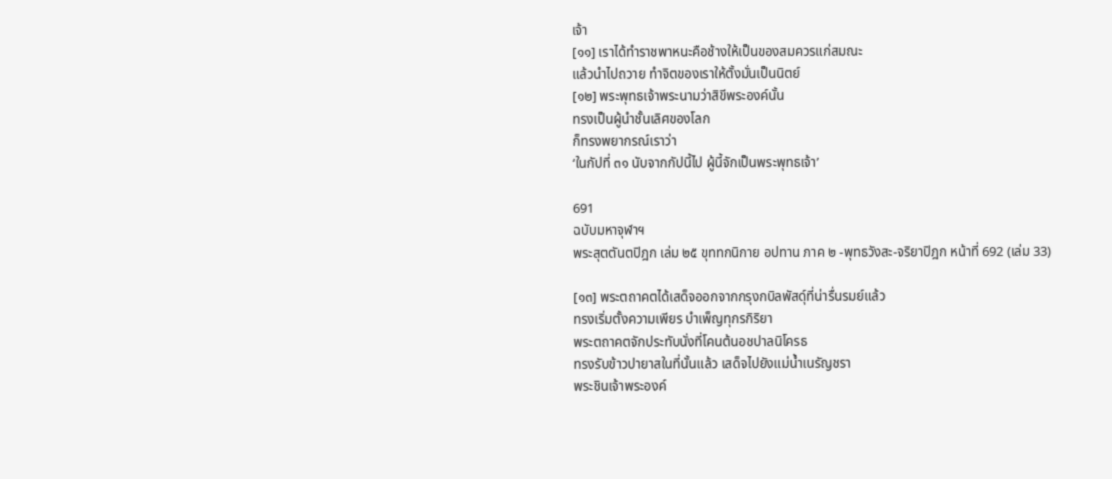เจ้า
[๑๑] เราได้ทำราชพาหนะคือช้างให้เป็นของสมควรแก่สมณะ
แล้วนำไปถวาย ทำจิตของเราให้ตั้งมั่นเป็นนิตย์
[๑๒] พระพุทธเจ้าพระนามว่าสิขีพระองค์นั้น
ทรงเป็นผู้นำชั้นเลิศของโลก
ก็ทรงพยากรณ์เราว่า
‘ในกัปที่ ๓๑ นับจากกัปนี้ไป ผู้นี้จักเป็นพระพุทธเจ้า’

691
ฉบับมหาจุฬาฯ
พระสุตตันตปิฎก เล่ม ๒๕ ขุททกนิกาย อปทาน ภาค ๒ -พุทธวังสะ-จริยาปิฎก หน้าที่ 692 (เล่ม 33)

[๑๓] พระตถาคตได้เสด็จออกจากกรุงกบิลพัสดุ์ที่น่ารื่นรมย์แล้ว
ทรงเริ่มตั้งความเพียร บำเพ็ญทุกรกิริยา
พระตถาคตจักประทับนั่งที่โคนต้นอชปาลนิโครธ
ทรงรับข้าวปายาสในที่นั้นแล้ว เสด็จไปยังแม่น้ำเนรัญชรา
พระชินเจ้าพระองค์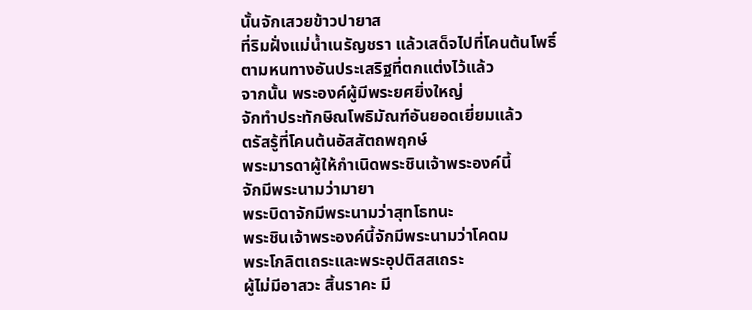นั้นจักเสวยข้าวปายาส
ที่ริมฝั่งแม่น้ำเนรัญชรา แล้วเสด็จไปที่โคนต้นโพธิ์
ตามหนทางอันประเสริฐที่ตกแต่งไว้แล้ว
จากนั้น พระองค์ผู้มีพระยศยิ่งใหญ่
จักทำประทักษิณโพธิมัณฑ์อันยอดเยี่ยมแล้ว
ตรัสรู้ที่โคนต้นอัสสัตถพฤกษ์
พระมารดาผู้ให้กำเนิดพระชินเจ้าพระองค์นี้
จักมีพระนามว่ามายา
พระบิดาจักมีพระนามว่าสุทโธทนะ
พระชินเจ้าพระองค์นี้จักมีพระนามว่าโคดม
พระโกลิตเถระและพระอุปติสสเถระ
ผู้ไม่มีอาสวะ สิ้นราคะ มี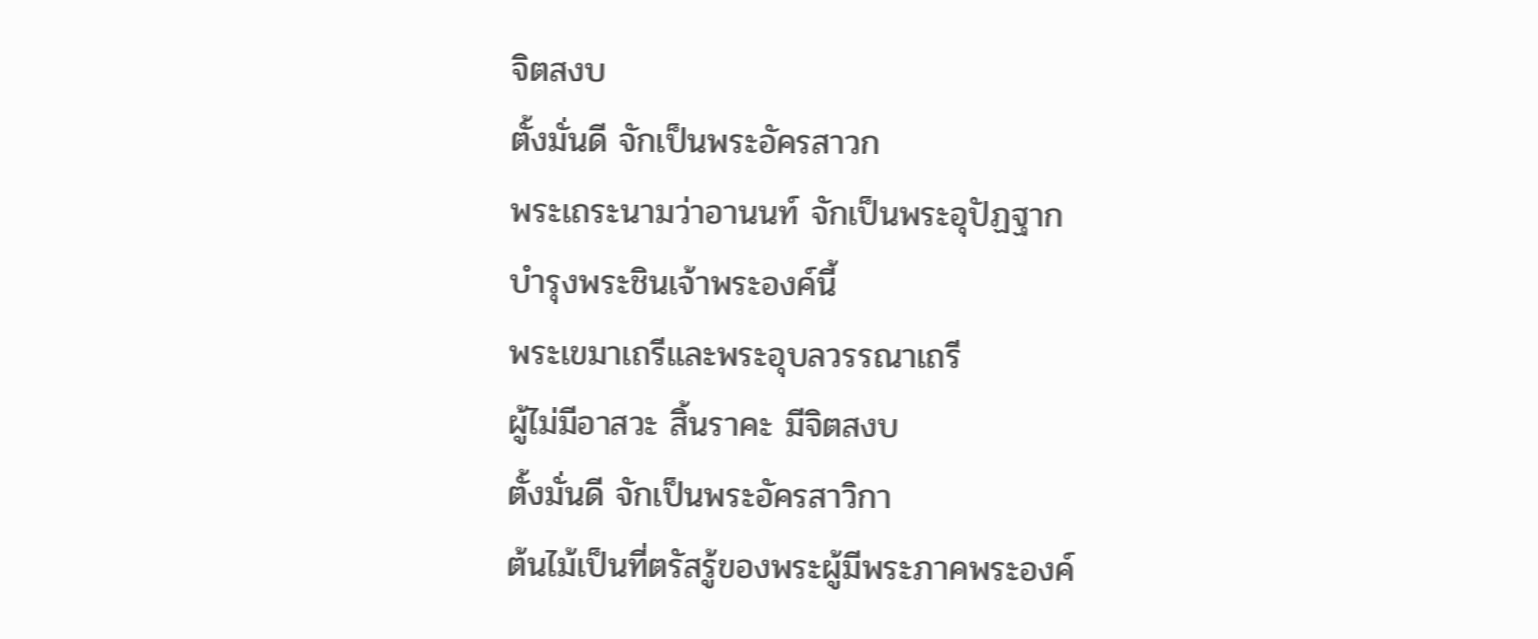จิตสงบ
ตั้งมั่นดี จักเป็นพระอัครสาวก
พระเถระนามว่าอานนท์ จักเป็นพระอุปัฏฐาก
บำรุงพระชินเจ้าพระองค์นี้
พระเขมาเถรีและพระอุบลวรรณาเถรี
ผู้ไม่มีอาสวะ สิ้นราคะ มีจิตสงบ
ตั้งมั่นดี จักเป็นพระอัครสาวิกา
ต้นไม้เป็นที่ตรัสรู้ของพระผู้มีพระภาคพระองค์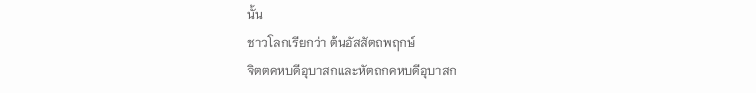นั้น
ชาวโลกเรียกว่า ต้นอัสสัตถพฤกษ์
จิตตคหบดีอุบาสกและหัตถกคหบดีอุบาสก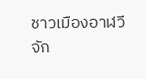ชาวเมืองอาฬวี จัก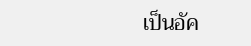เป็นอัค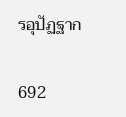รอุปัฏฐาก

692